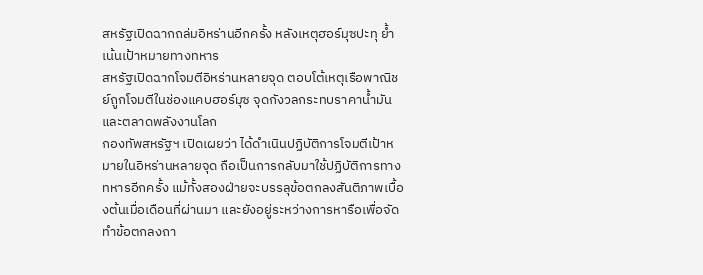สหรัฐเปิดฉากถล่มอิหร่านอีกครั้ง หลังเหตุฮอร์มุซปะทุ ย้ำเน้นเป้าหมายทางทหาร
สหรัฐเปิดฉากโจมตีอิหร่านหลายจุด ตอบโต้เหตุเรือพาณิชย์ถูกโจมตีในช่องแคบฮอร์มุซ จุดกังวลกระทบราคาน้ำมันและตลาดพลังงานโลก
กองทัพสหรัฐฯ เปิดเผยว่า ได้ดำเนินปฏิบัติการโจมตีเป้าหมายในอิหร่านหลายจุด ถือเป็นการกลับมาใช้ปฏิบัติการทางทหารอีกครั้ง แม้ทั้งสองฝ่ายจะบรรลุข้อตกลงสันติภาพเบื้องต้นเมื่อเดือนที่ผ่านมา และยังอยู่ระหว่างการหารือเพื่อจัดทำข้อตกลงถา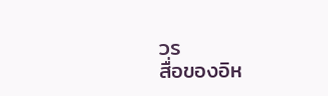วร
สื่อของอิห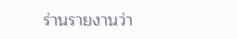ร่านรายงานว่า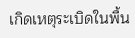เกิดเหตุระเบิดในพื้น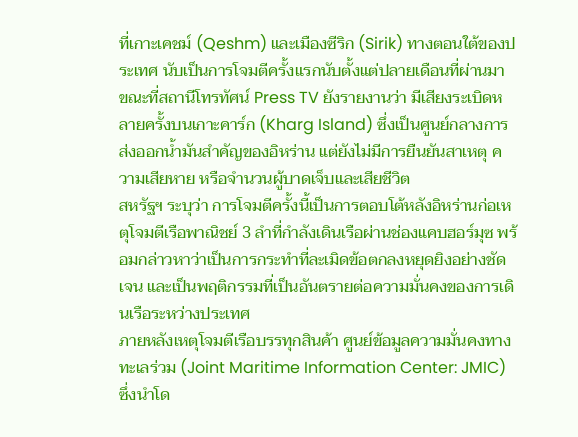ที่เกาะเคชม์ (Qeshm) และเมืองซีริก (Sirik) ทางตอนใต้ของประเทศ นับเป็นการโจมตีครั้งแรกนับตั้งแต่ปลายเดือนที่ผ่านมา ขณะที่สถานีโทรทัศน์ Press TV ยังรายงานว่า มีเสียงระเบิดหลายครั้งบนเกาะคาร์ก (Kharg Island) ซึ่งเป็นศูนย์กลางการส่งออกน้ำมันสำคัญของอิหร่าน แต่ยังไม่มีการยืนยันสาเหตุ ความเสียหาย หรือจำนวนผู้บาดเจ็บและเสียชีวิต
สหรัฐฯ ระบุว่า การโจมตีครั้งนี้เป็นการตอบโต้หลังอิหร่านก่อเหตุโจมตีเรือพาณิชย์ 3 ลำที่กำลังเดินเรือผ่านช่องแคบฮอร์มุซ พร้อมกล่าวหาว่าเป็นการกระทำที่ละเมิดข้อตกลงหยุดยิงอย่างชัดเจน และเป็นพฤติกรรมที่เป็นอันตรายต่อความมั่นคงของการเดินเรือระหว่างประเทศ
ภายหลังเหตุโจมตีเรือบรรทุกสินค้า ศูนย์ข้อมูลความมั่นคงทางทะเลร่วม (Joint Maritime Information Center: JMIC) ซึ่งนำโด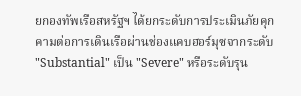ยกองทัพเรือสหรัฐฯ ได้ยกระดับการประเมินภัยคุกคามต่อการเดินเรือผ่านช่องแคบฮอร์มุซจากระดับ "Substantial" เป็น "Severe" หรือระดับรุน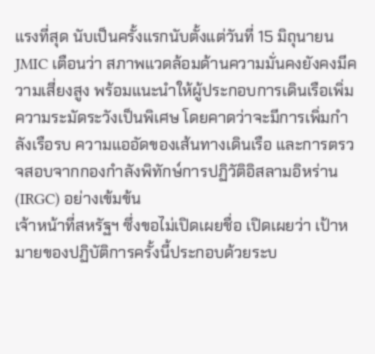แรงที่สุด นับเป็นครั้งแรกนับตั้งแต่วันที่ 15 มิถุนายน
JMIC เตือนว่า สภาพแวดล้อมด้านความมั่นคงยังคงมีความเสี่ยงสูง พร้อมแนะนำให้ผู้ประกอบการเดินเรือเพิ่มความระมัดระวังเป็นพิเศษ โดยคาดว่าจะมีการเพิ่มกำลังเรือรบ ความแออัดของเส้นทางเดินเรือ และการตรวจสอบจากกองกำลังพิทักษ์การปฏิวัติอิสลามอิหร่าน (IRGC) อย่างเข้มข้น
เจ้าหน้าที่สหรัฐฯ ซึ่งขอไม่เปิดเผยชื่อ เปิดเผยว่า เป้าหมายของปฏิบัติการครั้งนี้ประกอบด้วยระบ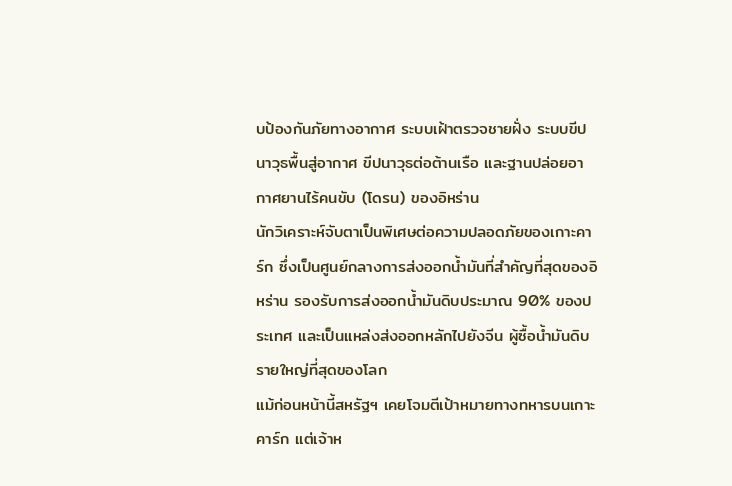บป้องกันภัยทางอากาศ ระบบเฝ้าตรวจชายฝั่ง ระบบขีปนาวุธพื้นสู่อากาศ ขีปนาวุธต่อต้านเรือ และฐานปล่อยอากาศยานไร้คนขับ (โดรน) ของอิหร่าน
นักวิเคราะห์จับตาเป็นพิเศษต่อความปลอดภัยของเกาะคาร์ก ซึ่งเป็นศูนย์กลางการส่งออกน้ำมันที่สำคัญที่สุดของอิหร่าน รองรับการส่งออกน้ำมันดิบประมาณ 90% ของประเทศ และเป็นแหล่งส่งออกหลักไปยังจีน ผู้ซื้อน้ำมันดิบรายใหญ่ที่สุดของโลก
แม้ก่อนหน้านี้สหรัฐฯ เคยโจมตีเป้าหมายทางทหารบนเกาะคาร์ก แต่เจ้าห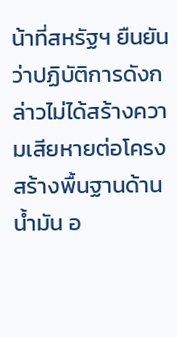น้าที่สหรัฐฯ ยืนยันว่าปฏิบัติการดังกล่าวไม่ได้สร้างความเสียหายต่อโครงสร้างพื้นฐานด้านน้ำมัน อ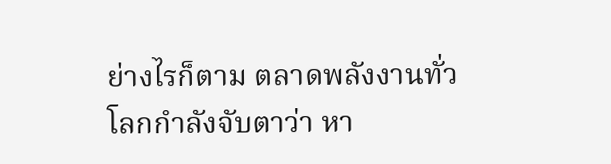ย่างไรก็ตาม ตลาดพลังงานทั่วโลกกำลังจับตาว่า หา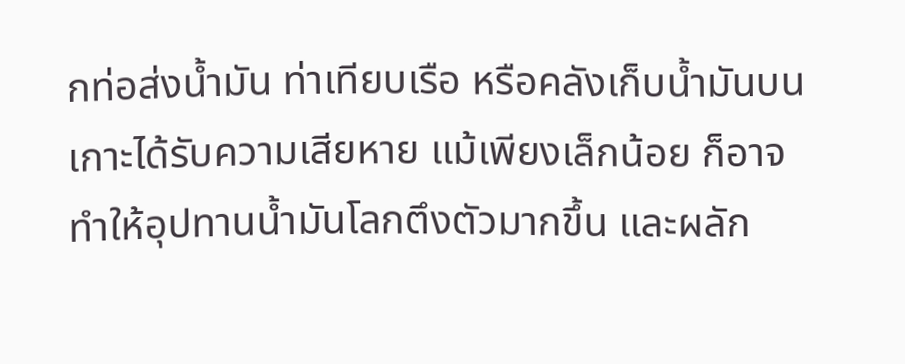กท่อส่งน้ำมัน ท่าเทียบเรือ หรือคลังเก็บน้ำมันบนเกาะได้รับความเสียหาย แม้เพียงเล็กน้อย ก็อาจทำให้อุปทานน้ำมันโลกตึงตัวมากขึ้น และผลัก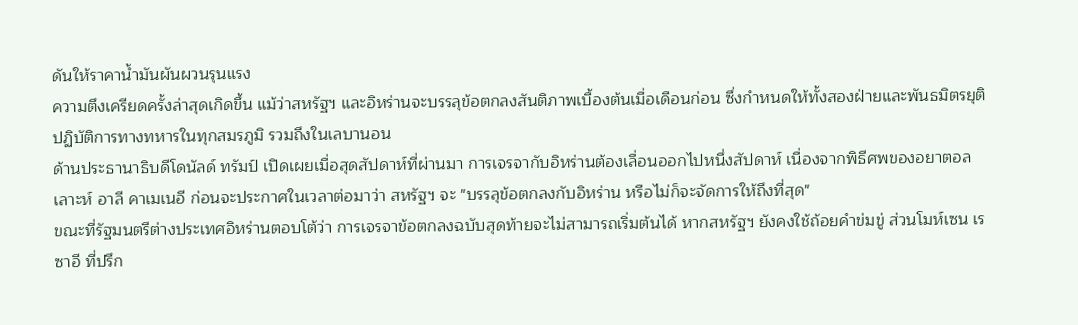ดันให้ราคาน้ำมันผันผวนรุนแรง
ความตึงเครียดครั้งล่าสุดเกิดขึ้น แม้ว่าสหรัฐฯ และอิหร่านจะบรรลุข้อตกลงสันติภาพเบื้องต้นเมื่อเดือนก่อน ซึ่งกำหนดให้ทั้งสองฝ่ายและพันธมิตรยุติปฏิบัติการทางทหารในทุกสมรภูมิ รวมถึงในเลบานอน
ด้านประธานาธิบดีโดนัลด์ ทรัมป์ เปิดเผยเมื่อสุดสัปดาห์ที่ผ่านมา การเจรจากับอิหร่านต้องเลื่อนออกไปหนึ่งสัปดาห์ เนื่องจากพิธีศพของอยาตอลเลาะห์ อาลี คาเมเนอี ก่อนจะประกาศในเวลาต่อมาว่า สหรัฐฯ จะ "บรรลุข้อตกลงกับอิหร่าน หรือไม่ก็จะจัดการให้ถึงที่สุด"
ขณะที่รัฐมนตรีต่างประเทศอิหร่านตอบโต้ว่า การเจรจาข้อตกลงฉบับสุดท้ายจะไม่สามารถเริ่มต้นได้ หากสหรัฐฯ ยังคงใช้ถ้อยคำข่มขู่ ส่วนโมห์เซน เรซาอี ที่ปรึก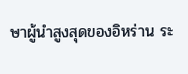ษาผู้นำสูงสุดของอิหร่าน ระ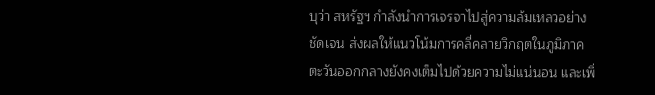บุว่า สหรัฐฯ กำลังนำการเจรจาไปสู่ความล้มเหลวอย่างชัดเจน ส่งผลให้แนวโน้มการคลี่คลายวิกฤตในภูมิภาคตะวันออกกลางยังคงเต็มไปด้วยความไม่แน่นอน และเพิ่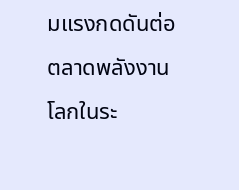มแรงกดดันต่อตลาดพลังงานโลกในระ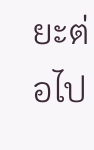ยะต่อไป